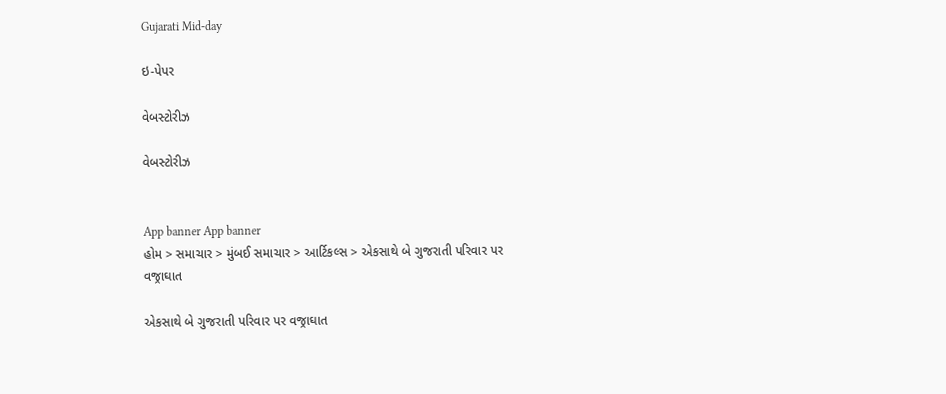Gujarati Mid-day

ઇ-પેપર

વેબસ્ટોરીઝ

વેબસ્ટોરીઝ


App banner App banner
હોમ > સમાચાર > મુંબઈ સમાચાર > આર્ટિકલ્સ > એકસાથે બે ગુજરાતી પરિવાર પર વજ્રાઘાત

એકસાથે બે ગુજરાતી પરિવાર પર વજ્રાઘાત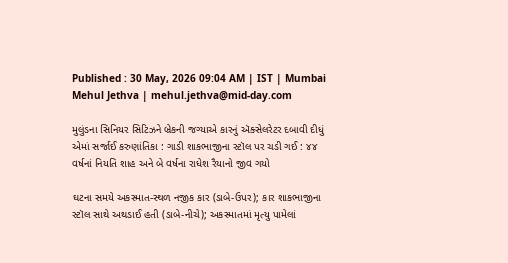Published : 30 May, 2026 09:04 AM | IST | Mumbai
Mehul Jethva | mehul.jethva@mid-day.com

મુલુંડના સિનિયર સિટિઝને બ્રેકની જગ્યાએ કારનું ઍક્સેલરેટર દબાવી દીધું એમાં સર્જાઈ કરુણાંતિકા : ગાડી શાકભાજીના સ્ટૉલ પર ચડી ગઈ : ૪૪ વર્ષનાં નિયતિ શાહ અને બે વર્ષના રાધેશ રૈયાનો જીવ ગયો

ઘટના સમયે અકસ્માત-સ્થળ નજીક કાર (ડાબે-ઉપર); કાર શાકભાજીના સ્ટૉલ સાથે અથડાઈ હતી (ડાબે-નીચે); અકસ્માતમાં મૃત્યુ પામેલાં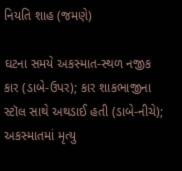નિયતિ શાહ (જમણે)

ઘટના સમયે અકસ્માત-સ્થળ નજીક કાર (ડાબે-ઉપર); કાર શાકભાજીના સ્ટૉલ સાથે અથડાઈ હતી (ડાબે-નીચે); અકસ્માતમાં મૃત્યુ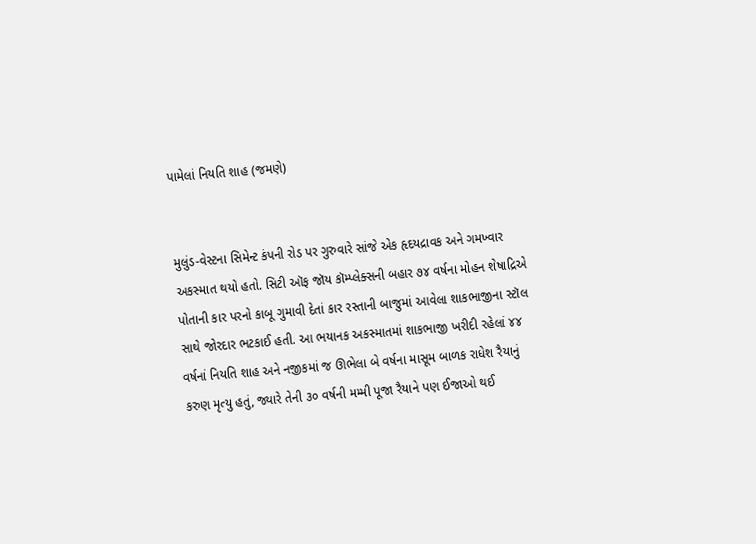પામેલાં નિયતિ શાહ (જમણે)


મુલુંડ-વેસ્ટના સિમેન્ટ કંપની રોડ પર ગુરુવારે સાંજે એક હૃદયદ્રાવક અને ગમખ્વાર અકસ્માત થયો હતો. સિટી ઑફ જૉય કૉમ્પ્લેક્સની બહાર ૭૪ વર્ષના મોહન શેષાદ્રિએ પોતાની કાર પરનો કાબૂ ગુમાવી દેતાં કાર રસ્તાની બાજુમાં આવેલા શાકભાજીના સ્ટૉલ સાથે જોરદાર ભટકાઈ હતી. આ ભયાનક અકસ્માતમાં શાકભાજી ખરીદી રહેલાં ૪૪ વર્ષનાં નિયતિ શાહ અને નજીકમાં જ ઊભેલા બે વર્ષના માસૂમ બાળક રાધેશ રૈયાનું કરુણ મૃત્યુ હતું, જ્યારે તેની ૩૦ વર્ષની મમ્મી પૂજા રૈયાને પણ ઈજાઓ થઈ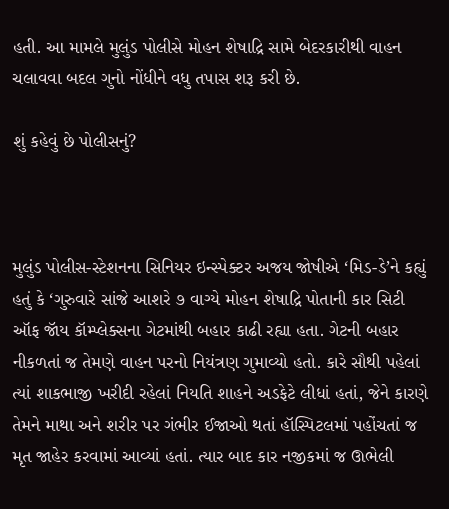હતી. આ મામલે મુલુંડ પોલીસે મોહન શેષાદ્રિ સામે બેદરકારીથી વાહન ચલાવવા બદલ ગુનો નોંધીને વધુ તપાસ શરૂ કરી છે.

શું કહેવું છે પોલીસનું?



મુલુંડ પોલીસ-સ્ટેશનના સિનિયર ઇન્સ્પેક્ટર અજય જોષીએ ‘મિડ-ડે’ને કહ્યું હતું કે ‘ગુરુવારે સાંજે આશરે ૭ વાગ્યે મોહન શેષાદ્રિ પોતાની કાર સિટી ઑફ જૉય કૉમ્પ્લેક્સના ગેટમાંથી બહાર કાઢી રહ્યા હતા. ગેટની બહાર નીકળતાં જ તેમણે વાહન પરનો નિયંત્રણ ગુમાવ્યો હતો. કારે સૌથી પહેલાં ત્યાં શાકભાજી ખરીદી રહેલાં નિયતિ શાહને અડફેટે લીધાં હતાં, જેને કારણે તેમને માથા અને શરીર પર ગંભીર ઈજાઓ થતાં હૉસ્પિટલમાં પહોંચતાં જ મૃત જાહેર કરવામાં આવ્યાં હતાં. ત્યાર બાદ કાર નજીકમાં જ ઊભેલી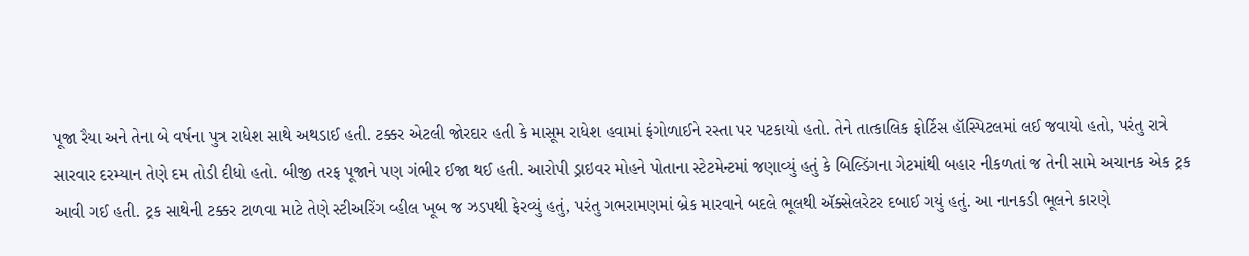પૂજા રૈયા અને તેના બે વર્ષના પુત્ર રાધેશ સાથે અથડાઈ હતી. ટક્કર એટલી જોરદાર હતી કે માસૂમ રાધેશ હવામાં ફંગોળાઈને રસ્તા પર પટકાયો હતો. તેને તાત્કાલિક ફોર્ટિસ હૉસ્પિટલમાં લઈ જવાયો હતો, પરંતુ રાત્રે સારવાર દરમ્યાન તેણે દમ તોડી દીધો હતો. બીજી તરફ પૂજાને પણ ગંભીર ઈજા થઈ હતી. આરોપી ડ્રાઇવર મોહને પોતાના સ્ટેટમેન્ટમાં જણાવ્યું હતું કે બિલ્ડિંગના ગેટમાંથી બહાર નીકળતાં જ તેની સામે અચાનક એક ટ્રક આવી ગઈ હતી. ટ્રક સાથેની ટક્કર ટાળવા માટે તેણે સ્ટીઅરિંગ વ્હીલ ખૂબ જ ઝડપથી ફેરવ્યું હતું, પરંતુ ગભરામણમાં બ્રેક મારવાને બદલે ભૂલથી ઍક્સેલરેટર દબાઈ ગયું હતું. આ નાનકડી ભૂલને કારણે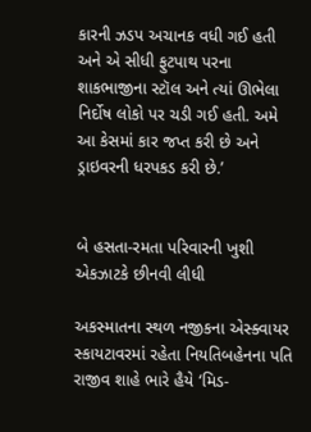કારની ઝડપ અચાનક વધી ગઈ હતી અને એ સીધી ફુટપાથ પરના શાકભાજીના સ્ટૉલ અને ત્યાં ઊભેલા નિર્દોષ લોકો પર ચડી ગઈ હતી. અમે આ કેસમાં કાર જપ્ત કરી છે અને ડ્રાઇવરની ધરપકડ કરી છે.’


બે હસતા-રમતા પરિવારની ખુશી એકઝાટકે છીનવી લીધી

અકસ્માતના સ્થળ નજીકના એસ્ક્વાયર સ્કાયટાવરમાં રહેતા નિયતિબહેનના પતિ રાજીવ શાહે ભારે હૈયે ‘મિડ-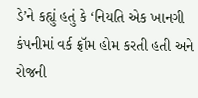ડે’ને કહ્યું હતું કે ‘નિયતિ એક ખાનગી કંપનીમાં વર્ક ફ્રૉમ હોમ કરતી હતી અને રોજની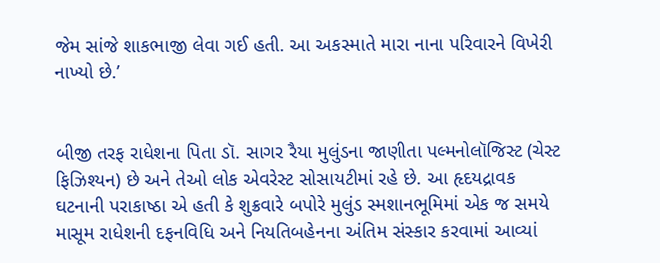જેમ સાંજે શાકભાજી લેવા ગઈ હતી. આ અકસ્માતે મારા નાના પરિવારને વિખેરી નાખ્યો છે.’


બીજી તરફ રાધેશના પિતા ડૉ. સાગર રૈયા મુલુંડના જાણીતા પલ્મનોલૉજિસ્ટ (ચેસ્ટ ફિઝિશ્યન) છે અને તેઓ લોક એવરેસ્ટ સોસાયટીમાં રહે છે. આ હૃદયદ્રાવક ઘટનાની પરાકાષ્ઠા એ હતી કે શુક્રવારે બપોરે મુલુંડ સ્મશાનભૂમિમાં એક જ સમયે માસૂમ રાધેશની દફનવિધિ અને નિયતિબહેનના અંતિમ સંસ્કાર કરવામાં આવ્યાં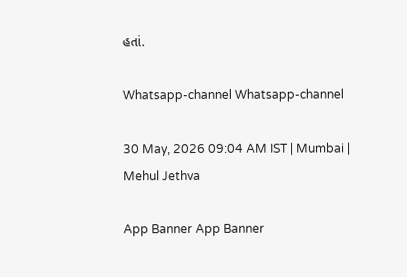હતાં.

Whatsapp-channel Whatsapp-channel

30 May, 2026 09:04 AM IST | Mumbai | Mehul Jethva

App Banner App Banner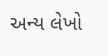અન્ય લેખો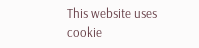This website uses cookie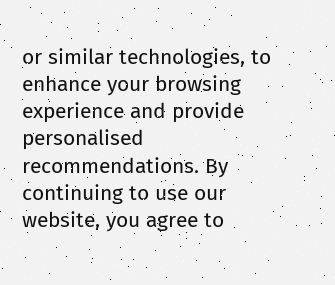or similar technologies, to enhance your browsing experience and provide personalised recommendations. By continuing to use our website, you agree to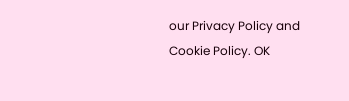our Privacy Policy and Cookie Policy. OK